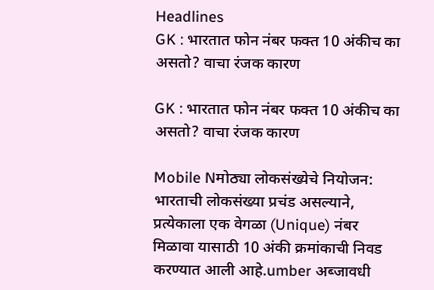Headlines
GK : भारतात फोन नंबर फक्त 10 अंकीच का असतो? वाचा रंजक कारण

GK : भारतात फोन नंबर फक्त 10 अंकीच का असतो? वाचा रंजक कारण

Mobile Nमोठ्या लोकसंख्येचे नियोजन: भारताची लोकसंख्या प्रचंड असल्याने, प्रत्येकाला एक वेगळा (Unique) नंबर मिळावा यासाठी 10 अंकी क्रमांकाची निवड करण्यात आली आहे.umber अब्जावधी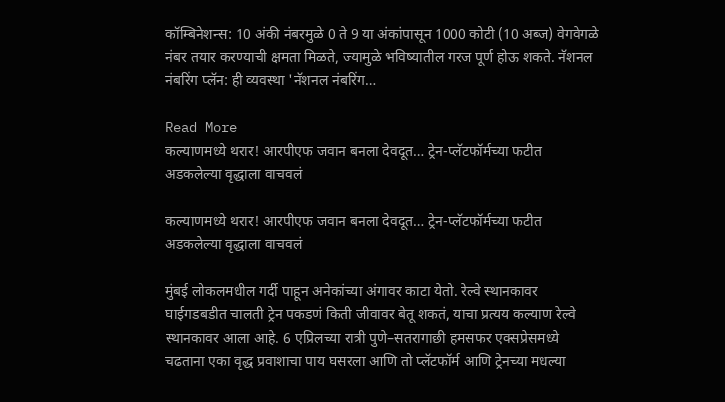कॉम्बिनेशन्स: 10 अंकी नंबरमुळे 0 ते 9 या अंकांपासून 1000 कोटी (10 अब्ज) वेगवेगळे नंबर तयार करण्याची क्षमता मिळते, ज्यामुळे भविष्यातील गरज पूर्ण होऊ शकते. नॅशनल नंबरिंग प्लॅन: ही व्यवस्था 'नॅशनल नंबरिंग…

Read More
कल्याणमध्ये थरार! आरपीएफ जवान बनला देवदूत… ट्रेन-प्लॅटफॉर्मच्या फटीत अडकलेल्या वृद्धाला वाचवलं

कल्याणमध्ये थरार! आरपीएफ जवान बनला देवदूत… ट्रेन-प्लॅटफॉर्मच्या फटीत अडकलेल्या वृद्धाला वाचवलं

मुंबई लोकलमधील गर्दी पाहून अनेकांच्या अंगावर काटा येतो. रेल्वे स्थानकावर घाईगडबडीत चालती ट्रेन पकडणं किती जीवावर बेतू शकतं, याचा प्रत्यय कल्याण रेल्वे स्थानकावर आला आहे. 6 एप्रिलच्या रात्री पुणे–सतरागाछी हमसफर एक्सप्रेसमध्ये चढताना एका वृद्ध प्रवाशाचा पाय घसरला आणि तो प्लॅटफॉर्म आणि ट्रेनच्या मधल्या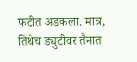फटीत अडकला. मात्र, तिथेच ड्युटीवर तैनात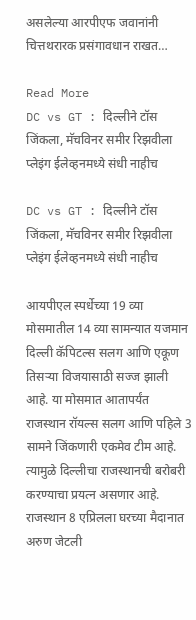असलेल्या आरपीएफ जवानांनी चित्तथरारक प्रसंगावधान राखत…

Read More
DC vs GT : दिल्लीने टॉस जिंकला, मॅचविनर समीर रिझवीला प्लेइंग ईलेव्हनमध्ये संधी नाहीच

DC vs GT : दिल्लीने टॉस जिंकला, मॅचविनर समीर रिझवीला प्लेइंग ईलेव्हनमध्ये संधी नाहीच

आयपीएल स्पर्धेच्या 19 व्या मोसमातील 14 व्या सामन्यात यजमान दिल्ली कॅपिटल्स सलग आणि एकूण तिसऱ्या विजयासाठी सज्ज झाली आहे. या मोसमात आतापर्यंत राजस्थान रॉयल्स सलग आणि पहिले 3 सामने जिंकणारी एकमेव टीम आहे. त्यामुळे दिल्लीचा राजस्थानची बरोबरी करण्याचा प्रयत्न असणार आहे. राजस्थान 8 एप्रिलला घरच्या मैदानात अरुण जेटली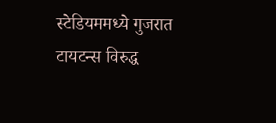स्टेडियममध्ये गुजरात टायटन्स विरुद्ध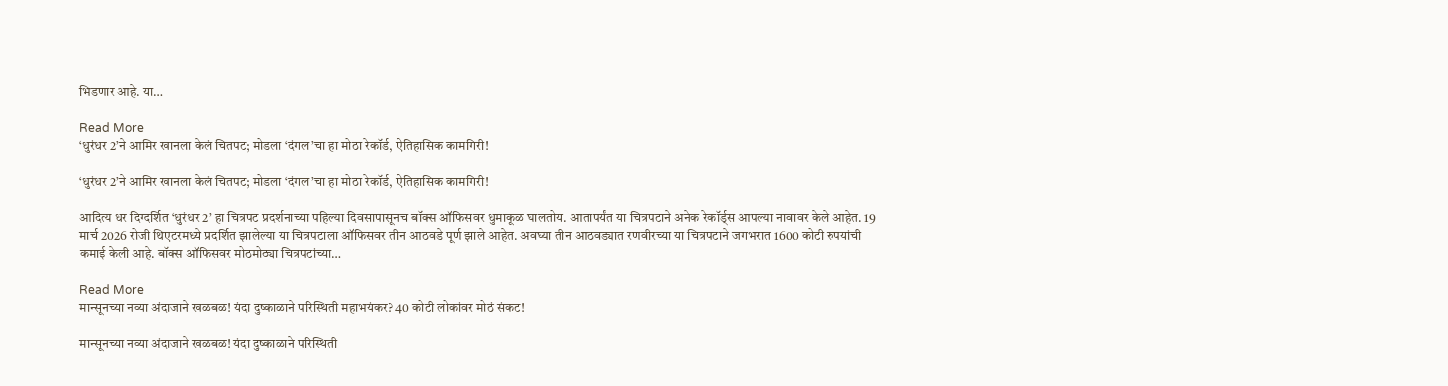भिडणार आहे. या…

Read More
‘धुरंधर 2’ने आमिर खानला केलं चितपट; मोडला ‘दंगल’चा हा मोठा रेकॉर्ड, ऐतिहासिक कामगिरी!

‘धुरंधर 2’ने आमिर खानला केलं चितपट; मोडला ‘दंगल’चा हा मोठा रेकॉर्ड, ऐतिहासिक कामगिरी!

आदित्य धर दिग्दर्शित ‘धुरंधर 2’ हा चित्रपट प्रदर्शनाच्या पहिल्या दिवसापासूनच बॉक्स ऑफिसवर धुमाकूळ घालतोय. आतापर्यंत या चित्रपटाने अनेक रेकॉर्ड्स आपल्या नावावर केले आहेत. 19 मार्च 2026 रोजी थिएटरमध्ये प्रदर्शित झालेल्या या चित्रपटाला ऑफिसवर तीन आठवडे पूर्ण झाले आहेत. अवघ्या तीन आठवड्यात रणवीरच्या या चित्रपटाने जगभरात 1600 कोटी रुपयांची कमाई केली आहे. बॉक्स ऑफिसवर मोठमोठ्या चित्रपटांच्या…

Read More
मान्सूनच्या नव्या अंदाजाने खळबळ! यंदा दुष्काळाने परिस्थिती महाभयंकर? 40 कोटी लोकांवर मोठं संकट!

मान्सूनच्या नव्या अंदाजाने खळबळ! यंदा दुष्काळाने परिस्थिती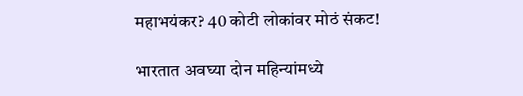महाभयंकर? 40 कोटी लोकांवर मोठं संकट!

भारतात अवघ्या दोन महिन्यांमध्ये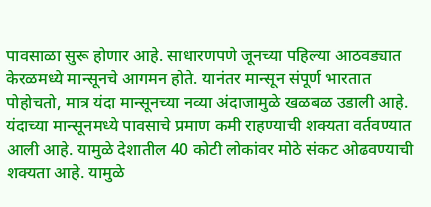पावसाळा सुरू होणार आहे. साधारणपणे जूनच्या पहिल्या आठवड्यात केरळमध्ये मान्सूनचे आगमन होते. यानंतर मान्सून संपूर्ण भारतात पोहोचतो, मात्र यंदा मान्सूनच्या नव्या अंदाजामुळे खळबळ उडाली आहे. यंदाच्या मान्सूनमध्ये पावसाचे प्रमाण कमी राहण्याची शक्यता वर्तवण्यात आली आहे. यामुळे देशातील 40 कोटी लोकांवर मोठे संकट ओढवण्याची शक्यता आहे. यामुळे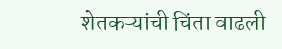शेतकऱ्यांची चिंता वाढली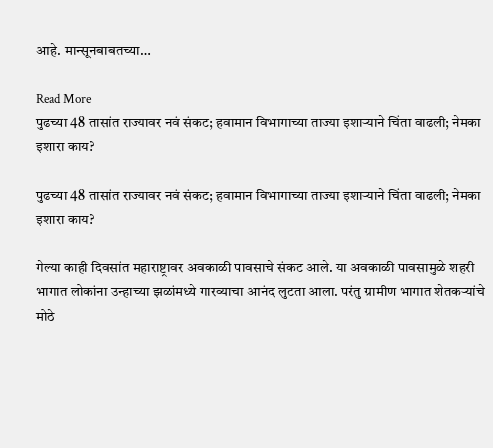आहे. मान्सूनबाबतच्या…

Read More
पुढच्या 48 तासांत राज्यावर नवं संकट; हवामान विभागाच्या ताज्या इशाऱ्याने चिंता वाढली; नेमका इशारा काय?

पुढच्या 48 तासांत राज्यावर नवं संकट; हवामान विभागाच्या ताज्या इशाऱ्याने चिंता वाढली; नेमका इशारा काय?

गेल्या काही दिवसांत महाराष्ट्रावर अवकाळी पावसाचे संकट आले. या अवकाळी पावसामुळे शहरी भागात लोकांना उन्हाच्या झळांमध्ये गारव्याचा आनंद लुटता आला. परंतु ग्रामीण भागात शेतकऱ्यांचे मोठे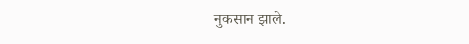नुकसान झाले.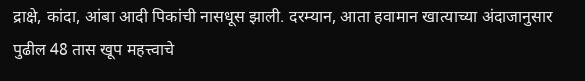द्राक्षे, कांदा, आंबा आदी पिकांची नासधूस झाली. दरम्यान, आता हवामान खात्याच्या अंदाजानुसार पुढील 48 तास खूप महत्त्वाचे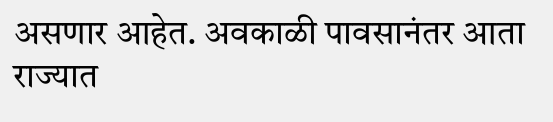असणार आहेत. अवकाळी पावसानंतर आता राज्यात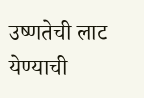उष्णतेची लाट येण्याची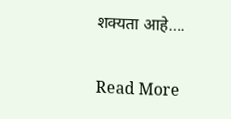शक्यता आहे….

Read More